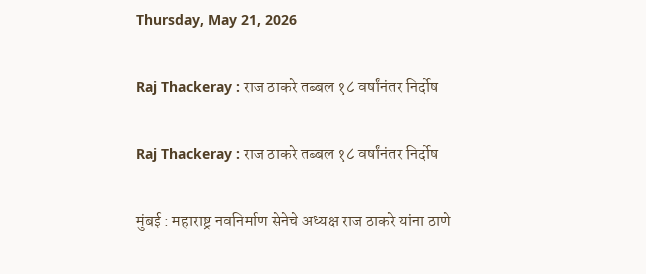Thursday, May 21, 2026

Raj Thackeray : राज ठाकरे तब्बल १८ वर्षांनंतर निर्दोष

Raj Thackeray : राज ठाकरे तब्बल १८ वर्षांनंतर निर्दोष

मुंबई : महाराष्ट्र नवनिर्माण सेनेचे अध्यक्ष राज ठाकरे यांना ठाणे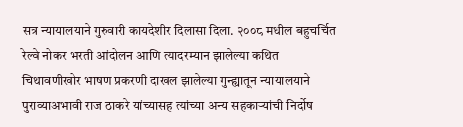सत्र न्यायालयाने गुरुवारी कायदेशीर दिलासा दिला. २००८ मधील बहुचर्चित रेल्वे नोकर भरती आंदोलन आणि त्यादरम्यान झालेल्या कथित चिथावणीखोर भाषण प्रकरणी दाखल झालेल्या गुन्ह्यातून न्यायालयाने पुराव्याअभावी राज ठाकरे यांच्यासह त्यांच्या अन्य सहकाऱ्यांची निर्दोष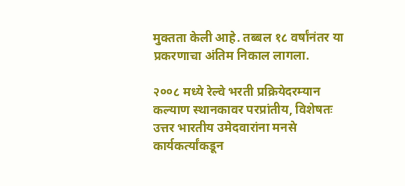मुक्तता केली आहे. तब्बल १८ वर्षांनंतर या प्रकरणाचा अंतिम निकाल लागला.

२००८ मध्ये रेल्वे भरती प्रक्रियेदरम्यान कल्याण स्थानकावर परप्रांतीय, विशेषतः उत्तर भारतीय उमेदवारांना मनसे कार्यकर्त्यांकडून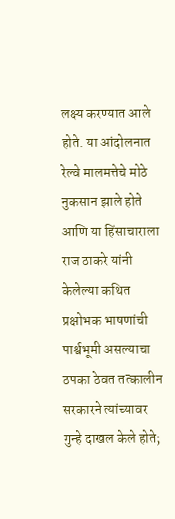लक्ष्य करण्यात आले होते. या आंदोलनात रेल्वे मालमत्तेचे मोठे नुकसान झाले होते आणि या हिंसाचाराला राज ठाकरे यांनी केलेल्या कथित प्रक्षोभक भाषणांची पार्श्वभूमी असल्याचा ठपका ठेवत तत्कालीन सरकारने त्यांच्यावर गुन्हे दाखल केले होते;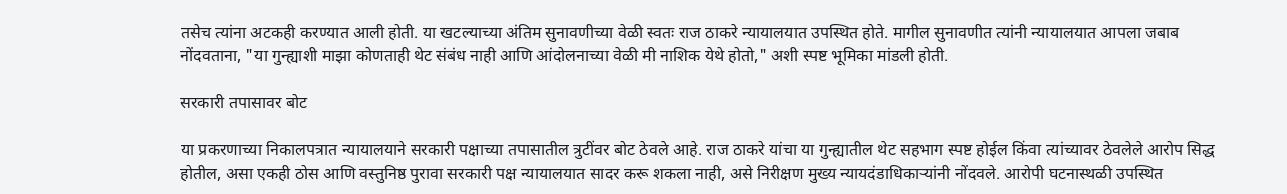तसेच त्यांना अटकही करण्यात आली होती. या खटल्याच्या अंतिम सुनावणीच्या वेळी स्वतः राज ठाकरे न्यायालयात उपस्थित होते. मागील सुनावणीत त्यांनी न्यायालयात आपला जबाब नोंदवताना, "या गुन्ह्याशी माझा कोणताही थेट संबंध नाही आणि आंदोलनाच्या वेळी मी नाशिक येथे होतो," अशी स्पष्ट भूमिका मांडली होती.

सरकारी तपासावर बोट

या प्रकरणाच्या निकालपत्रात न्यायालयाने सरकारी पक्षाच्या तपासातील त्रुटींवर बोट ठेवले आहे. राज ठाकरे यांचा या गुन्ह्यातील थेट सहभाग स्पष्ट होईल किंवा त्यांच्यावर ठेवलेले आरोप सिद्ध होतील, असा एकही ठोस आणि वस्तुनिष्ठ पुरावा सरकारी पक्ष न्यायालयात सादर करू शकला नाही, असे निरीक्षण मुख्य न्यायदंडाधिकाऱ्यांनी नोंदवले. आरोपी घटनास्थळी उपस्थित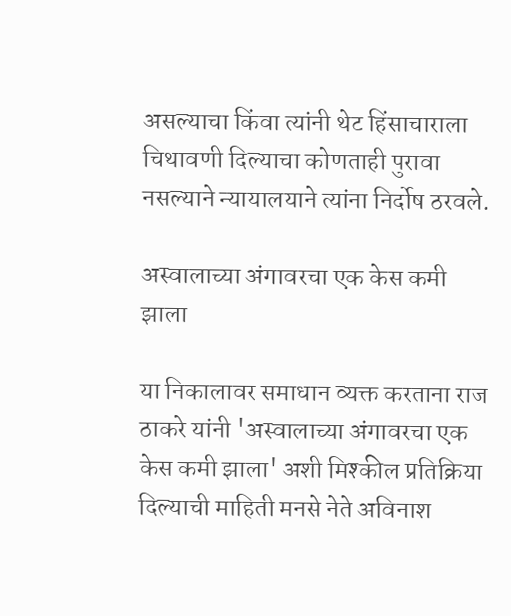असल्याचा किंवा त्यांनी थेट हिंसाचाराला चिथावणी दिल्याचा कोणताही पुरावा नसल्याने न्यायालयाने त्यांना निर्दोष ठरवले.

अस्वालाच्या अंगावरचा एक केस कमी झाला

या निकालावर समाधान व्यक्त करताना राज ठाकरे यांनी 'अस्वालाच्या अंगावरचा एक केस कमी झाला' अशी मिश्कील प्रतिक्रिया दिल्याची माहिती मनसे नेते अविनाश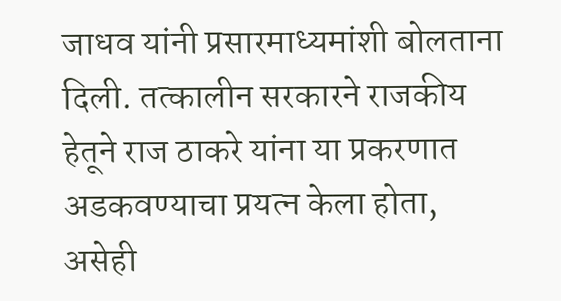जाधव यांनी प्रसारमाध्यमांशी बोलताना दिली. तत्कालीन सरकारने राजकीय हेतूने राज ठाकरे यांना या प्रकरणात अडकवण्याचा प्रयत्न केला होता, असेही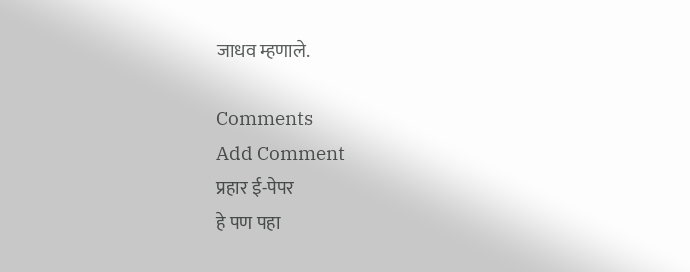जाधव म्हणाले.

Comments
Add Comment
प्रहार ई-पेपर
हे पण पहा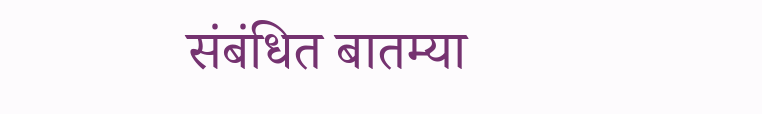संबंधित बातम्या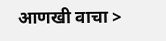आणखी वाचा >